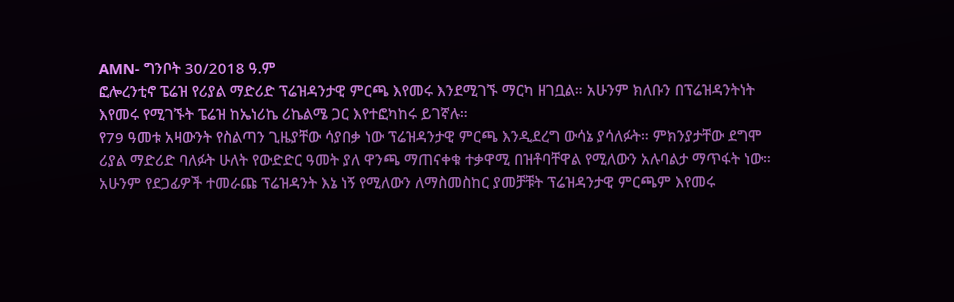AMN- ግንቦት 30/2018 ዓ.ም
ፎሎረንቲኖ ፔሬዝ የሪያል ማድሪድ ፕሬዝዳንታዊ ምርጫ እየመሩ እንደሚገኙ ማርካ ዘገቧል። አሁንም ክለቡን በፕሬዝዳንትነት እየመሩ የሚገኙት ፔሬዝ ከኤነሪኬ ሪኬልሜ ጋር እየተፎካከሩ ይገኛሉ።
የ79 ዓመቱ አዛውንት የስልጣን ጊዜያቸው ሳያበቃ ነው ፕሬዝዳንታዊ ምርጫ እንዲደረግ ውሳኔ ያሳለፉት። ምክንያታቸው ደግሞ ሪያል ማድሪድ ባለፉት ሁለት የውድድር ዓመት ያለ ዋንጫ ማጠናቀቁ ተቃዋሚ በዝቶባቸዋል የሚለውን አሉባልታ ማጥፋት ነው።
አሁንም የደጋፊዎች ተመራጩ ፕሬዝዳንት እኔ ነኝ የሚለውን ለማስመስከር ያመቻቹት ፕሬዝዳንታዊ ምርጫም እየመሩ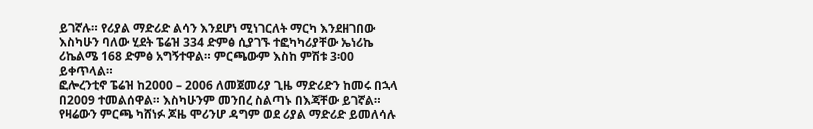ይገኛሉ። የሪያል ማድሪድ ልሳን እንደሆነ ሚነገርለት ማርካ እንደዘገበው እስካሁን ባለው ሂደት ፔሬዝ 334 ድምፅ ሲያገኙ ተፎካካሪያቸው ኤነሪኬ ሪኬልሜ 168 ድምፅ አግኝተዋል። ምርጫውም እስከ ምሽቱ 3፡00 ይቀጥላል።
ፎሎረንቲኖ ፔሬዝ ከ2000 – 2006 ለመጀመሪያ ጊዜ ማድሪድን ከመሩ በኋላ በ2009 ተመልሰዋል። እስካሁንም መንበረ ስልጣኑ በእጃቸው ይገኛል።
የዛሬውን ምርጫ ካሸነፉ ጆዜ ሞሪንሆ ዳግም ወደ ሪያል ማድሪድ ይመለሳሉ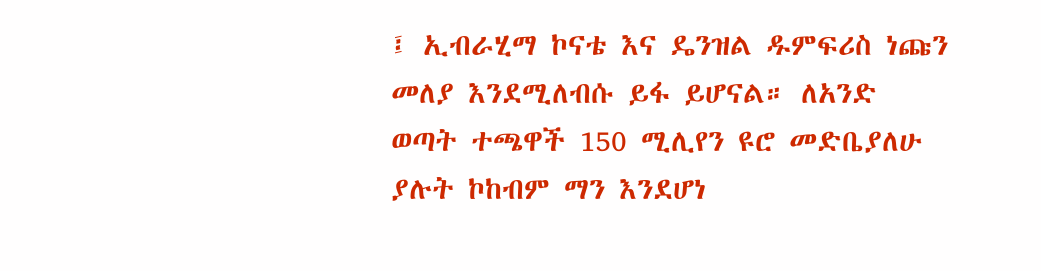፤ ኢብራሂማ ኮናቴ እና ዴንዝል ዱምፍሪስ ነጩን መለያ እንደሚለብሱ ይፋ ይሆናል። ለአንድ ወጣት ተጫዋች 150 ሚሊየን ዩሮ መድቤያለሁ ያሉት ኮከብም ማን እንደሆነ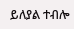ይለያል ተብሎ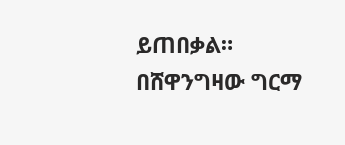ይጠበቃል።
በሸዋንግዛው ግርማ